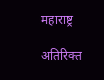महाराष्ट्र

अतिरिक्त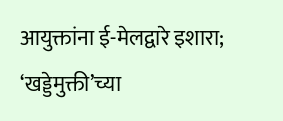आयुक्तांना ई-मेलद्वारे इशारा; ‘खड्डेमुक्ती’च्या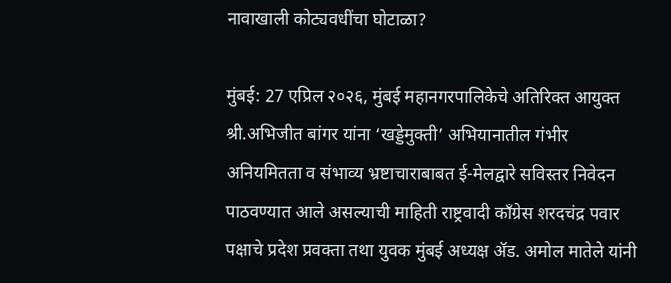नावाखाली कोट्यवधींचा घोटाळा?

मुंबई: 27 एप्रिल २०२६, मुंबई महानगरपालिकेचे अतिरिक्त आयुक्त श्री.अभिजीत बांगर यांना ‘खड्डेमुक्ती’ अभियानातील गंभीर अनियमितता व संभाव्य भ्रष्टाचाराबाबत ई-मेलद्वारे सविस्तर निवेदन पाठवण्यात आले असल्याची माहिती राष्ट्रवादी काँग्रेस शरदचंद्र पवार पक्षाचे प्रदेश प्रवक्ता तथा युवक मुंबई अध्यक्ष ॲड. अमोल मातेले यांनी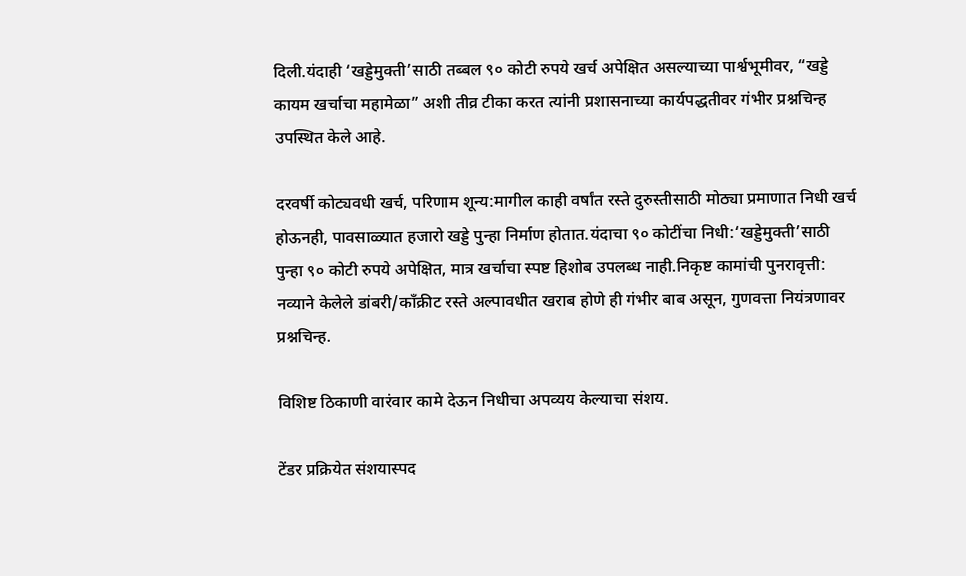दिली.यंदाही ‘खड्डेमुक्ती’साठी तब्बल ९० कोटी रुपये खर्च अपेक्षित असल्याच्या पार्श्वभूमीवर, “खड्डे कायम खर्चाचा महामेळा” अशी तीव्र टीका करत त्यांनी प्रशासनाच्या कार्यपद्धतीवर गंभीर प्रश्नचिन्ह उपस्थित केले आहे.

दरवर्षी कोट्यवधी खर्च, परिणाम शून्य:मागील काही वर्षांत रस्ते दुरुस्तीसाठी मोठ्या प्रमाणात निधी खर्च होऊनही, पावसाळ्यात हजारो खड्डे पुन्हा निर्माण होतात.यंदाचा ९० कोटींचा निधी:‘खड्डेमुक्ती’साठी पुन्हा ९० कोटी रुपये अपेक्षित, मात्र खर्चाचा स्पष्ट हिशोब उपलब्ध नाही.निकृष्ट कामांची पुनरावृत्ती: नव्याने केलेले डांबरी/काँक्रीट रस्ते अल्पावधीत खराब होणे ही गंभीर बाब असून, गुणवत्ता नियंत्रणावर प्रश्नचिन्ह.

विशिष्ट ठिकाणी वारंवार कामे देऊन निधीचा अपव्यय केल्याचा संशय.

टेंडर प्रक्रियेत संशयास्पद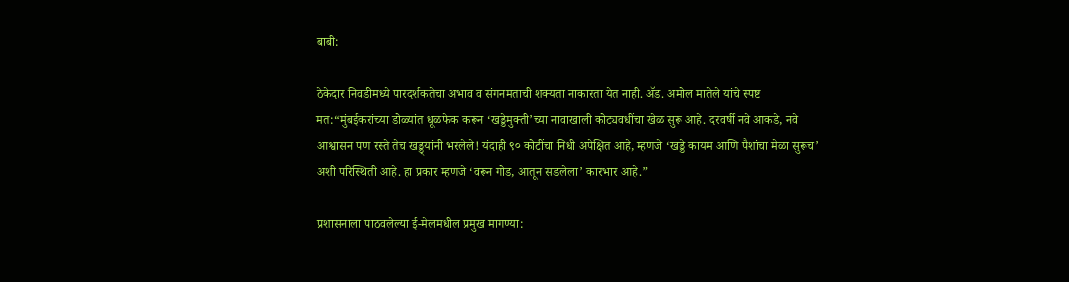बाबी:

ठेकेदार निवडीमध्ये पारदर्शकतेचा अभाव व संगनमताची शक्यता नाकारता येत नाही. ॲड. अमोल मातेले यांचे स्पष्ट मत:“मुंबईकरांच्या डोळ्यांत धूळफेक करून ‘खड्डेमुक्ती’च्या नावाखाली कोट्यवधींचा खेळ सुरू आहे. दरवर्षी नवे आकडे, नवे आश्वासन पण रस्ते तेच खड्ड्यांनी भरलेले! यंदाही ९० कोटींचा निधी अपेक्षित आहे, म्हणजे ‘खड्डे कायम आणि पैशांचा मेळा सुरूच’ अशी परिस्थिती आहे. हा प्रकार म्हणजे ‘वरून गोड, आतून सडलेला’ कारभार आहे.”

प्रशासनाला पाठवलेल्या ई-मेलमधील प्रमुख मागण्या: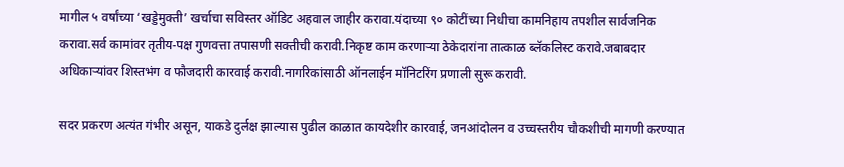मागील ५ वर्षांच्या ‘खड्डेमुक्ती’ खर्चाचा सविस्तर ऑडिट अहवाल जाहीर करावा.यंदाच्या ९० कोटींच्या निधीचा कामनिहाय तपशील सार्वजनिक करावा.सर्व कामांवर तृतीय-पक्ष गुणवत्ता तपासणी सक्तीची करावी.निकृष्ट काम करणाऱ्या ठेकेदारांना तात्काळ ब्लॅकलिस्ट करावे.जबाबदार अधिकाऱ्यांवर शिस्तभंग व फौजदारी कारवाई करावी.नागरिकांसाठी ऑनलाईन मॉनिटरिंग प्रणाली सुरू करावी.

सदर प्रकरण अत्यंत गंभीर असून, याकडे दुर्लक्ष झाल्यास पुढील काळात कायदेशीर कारवाई, जनआंदोलन व उच्चस्तरीय चौकशीची मागणी करण्यात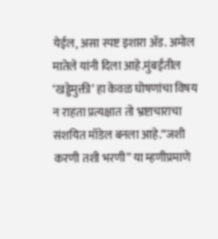येईल, असा स्पष्ट इशारा ॲड. अमोल मातेले यांनी दिला आहे.मुंबईतील ‘खड्डेमुक्ती’ हा केवळ घोषणांचा विषय न राहता प्रत्यक्षात तो भ्रष्टाचाराचा संशयित मॉडेल बनला आहे.“जशी करणी तशी भरणी” या म्हणीप्रमाणे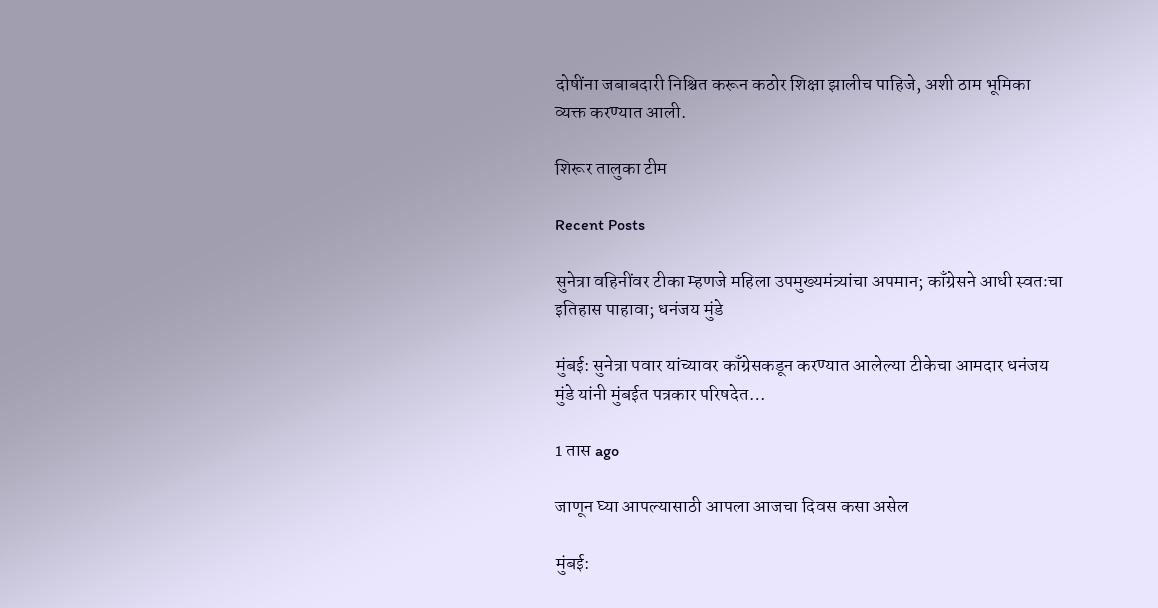दोषींना जबाबदारी निश्चित करून कठोर शिक्षा झालीच पाहिजे, अशी ठाम भूमिका व्यक्त करण्यात आली.

शिरूर तालुका टीम

Recent Posts

सुनेत्रा वहिनींवर टीका म्हणजे महिला उपमुख्यमंत्र्यांचा अपमान; काँग्रेसने आधी स्वतःचा इतिहास पाहावा; धनंजय मुंडे

मुंबई: सुनेत्रा पवार यांच्यावर काँग्रेसकडून करण्यात आलेल्या टीकेचा आमदार धनंजय मुंडे यांनी मुंबईत पत्रकार परिषदेत…

1 तास ago

जाणून घ्या आपल्यासाठी आपला आजचा दिवस कसा असेल

मुंबई: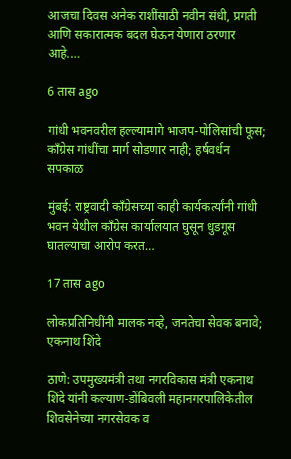आजचा दिवस अनेक राशींसाठी नवीन संधी, प्रगती आणि सकारात्मक बदल घेऊन येणारा ठरणार आहे.…

6 तास ago

गांधी भवनवरील हल्ल्यामागे भाजप-पोलिसांची फूस; काँग्रेस गांधींचा मार्ग सोडणार नाही; हर्षवर्धन सपकाळ

मुंबई: राष्ट्रवादी काँग्रेसच्या काही कार्यकर्त्यांनी गांधी भवन येथील काँग्रेस कार्यालयात घुसून धुडगूस घातल्याचा आरोप करत…

17 तास ago

लोकप्रतिनिधींनी मालक नव्हे, जनतेचा सेवक बनावे; एकनाथ शिंदे

ठाणे: उपमुख्यमंत्री तथा नगरविकास मंत्री एकनाथ शिंदे यांनी कल्याण-डोंबिवली महानगरपालिकेतील शिवसेनेच्या नगरसेवक व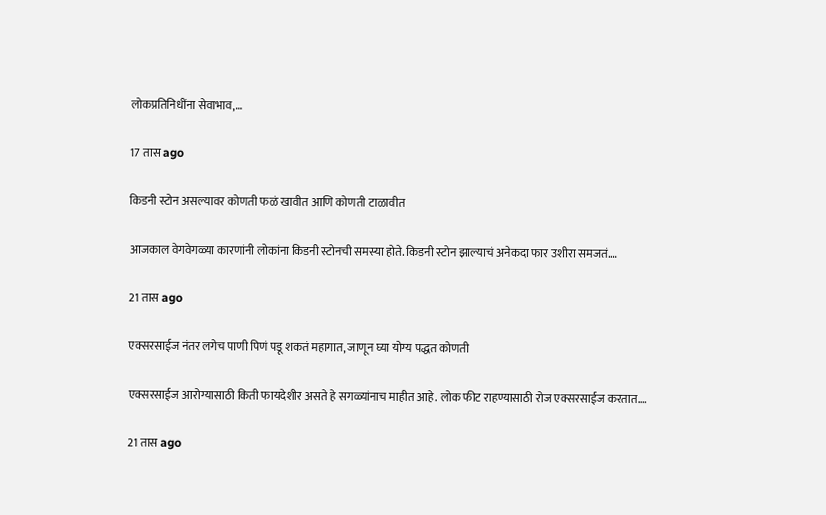लोकप्रतिनिधींना सेवाभाव,…

17 तास ago

किडनी स्टोन असल्यावर कोणती फळं खावीत आणि कोणती टाळावीत

आजकाल वेगवेगळ्या कारणांनी लोकांना किडनी स्टोनची समस्या होते. किडनी स्टोन झाल्याचं अनेकदा फार उशीरा समजतं.…

21 तास ago

एक्सरसाईज नंतर लगेच पाणी पिणं पडू शकतं महागात, जाणून घ्या योग्य पद्धत कोणती

एक्सरसाईज आरोग्यासाठी किती फायदेशीर असते हे सगळ्यांनाच माहीत आहे. लोक फीट राहण्यासाठी रोज एक्सरसाईज करतात.…

21 तास ago